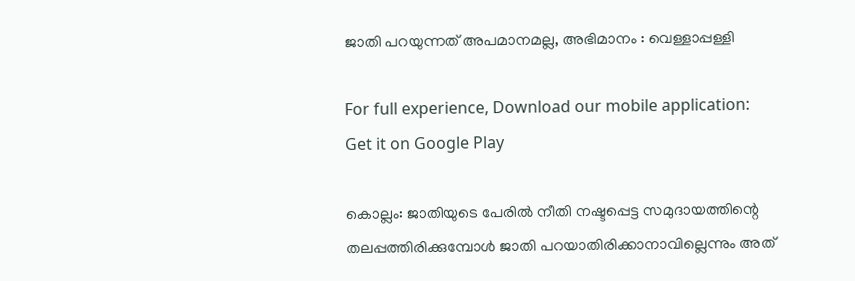ജാതി പറയുന്നത് അപമാനമല്ല, അഭിമാനം : വെള്ളാപ്പള്ളി

For full experience, Download our mobile application:
Get it on Google Play

കൊല്ലം: ജാതിയുടെ പേരില്‍ നീതി നഷ്ടപ്പെട്ട സമുദായത്തിന്റെ തലപ്പത്തിരിക്കുമ്പോള്‍ ജാതി പറയാതിരിക്കാനാവില്ലെന്നും അത്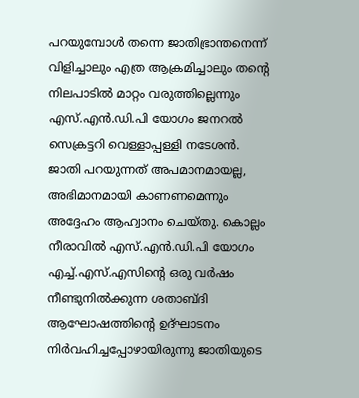പറയുമ്പോള്‍ തന്നെ ജാതിഭ്രാന്തനെന്ന് വിളിച്ചാലും എത്ര ആക്രമിച്ചാലും തന്റെ നിലപാടില്‍ മാറ്റം വരുത്തില്ലെന്നും എസ്.എന്‍.ഡി.പി യോഗം ജനറല്‍ സെക്രട്ടറി വെള്ളാപ്പള്ളി നടേശന്‍. ജാതി പറയുന്നത് അപമാനമായല്ല, അഭിമാനമായി കാണണമെന്നും അദ്ദേഹം ആഹ്വാനം ചെയ്തു. കൊല്ലം നീരാവില്‍ എസ്.എന്‍.ഡി.പി യോഗം എച്ച്‌.എസ്.എസിന്റെ ഒരു വര്‍ഷം നീണ്ടുനില്‍ക്കുന്ന ശതാബ്ദി ആഘോഷത്തിന്റെ ഉദ്ഘാടനം നിര്‍വഹിച്ചപ്പോഴായിരുന്നു ജാതിയുടെ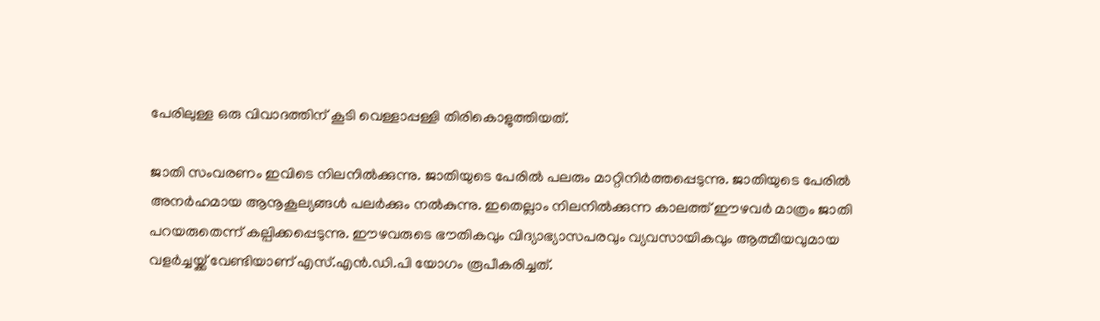പേരിലുള്ള ഒരു വിവാദത്തിന് കൂടി വെള്ളാപ്പള്ളി തിരികൊളുത്തിയത്.

ജാതി സംവരണം ഇവിടെ നിലനില്‍ക്കുന്നു. ജാതിയുടെ പേരില്‍ പലരും മാറ്റിനിര്‍ത്തപ്പെടുന്നു. ജാതിയുടെ പേരില്‍ അനര്‍ഹമായ ആനൂകൂല്യങ്ങള്‍ പലര്‍ക്കും നല്‍കുന്നു. ഇതെല്ലാം നിലനില്‍ക്കുന്ന കാലത്ത് ഈഴവര്‍ മാത്രം ജാതി പറയരുതെന്ന് കല്പിക്കപ്പെടുന്നു. ഈഴവരുടെ ഭൗതികവും വിദ്യാഭ്യാസപരവും വ്യവസായികവും ആത്മീയവുമായ വളര്‍ച്ചയ്ക്ക് വേണ്ടിയാണ് എസ്.എന്‍.ഡി.പി യോഗം രൂപീകരിച്ചത്.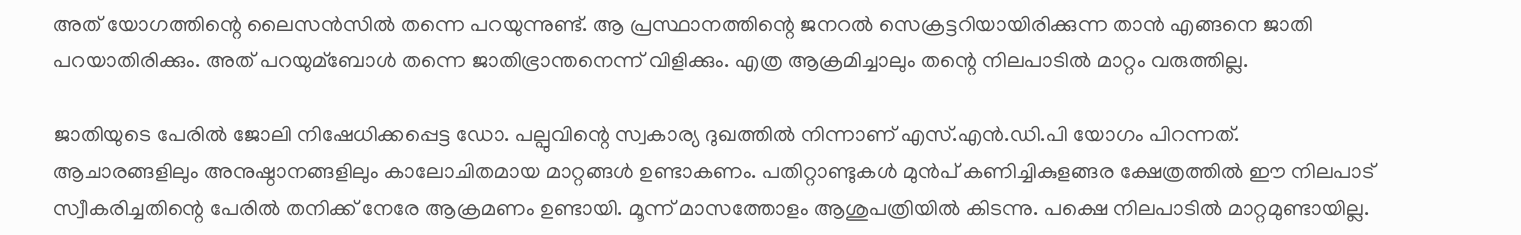അത് യോഗത്തിന്റെ ലൈസന്‍സില്‍ തന്നെ പറയുന്നുണ്ട്. ആ പ്രസ്ഥാനത്തിന്റെ ജനറല്‍ സെക്രട്ടറിയായിരിക്കുന്ന താന്‍ എങ്ങനെ ജാതി പറയാതിരിക്കും. അത് പറയുമ്ബോള്‍ തന്നെ ജാതിഭ്രാന്തനെന്ന് വിളിക്കും. എത്ര ആക്രമിച്ചാലും തന്റെ നിലപാടില്‍ മാറ്റം വരുത്തില്ല.

ജാതിയുടെ പേരില്‍ ജോലി നിഷേധിക്കപ്പെട്ട ഡോ. പല്പുവിന്റെ സ്വകാര്യ ദുഖത്തില്‍ നിന്നാണ് എസ്.എന്‍.ഡി.പി യോഗം പിറന്നത്. ആചാരങ്ങളിലും അനുഷ്ഠാനങ്ങളിലും കാലോചിതമായ മാറ്റങ്ങള്‍ ഉണ്ടാകണം. പതിറ്റാണ്ടുകള്‍ മുന്‍പ് കണിച്ചികുളങ്ങര ക്ഷേത്രത്തില്‍ ഈ നിലപാട് സ്വീകരിച്ചതിന്റെ പേരില്‍ തനിക്ക് നേരേ ആക്രമണം ഉണ്ടായി. മൂന്ന് മാസത്തോളം ആശുപത്രിയില്‍ കിടന്നു. പക്ഷെ നിലപാടില്‍ മാറ്റമുണ്ടായില്ല.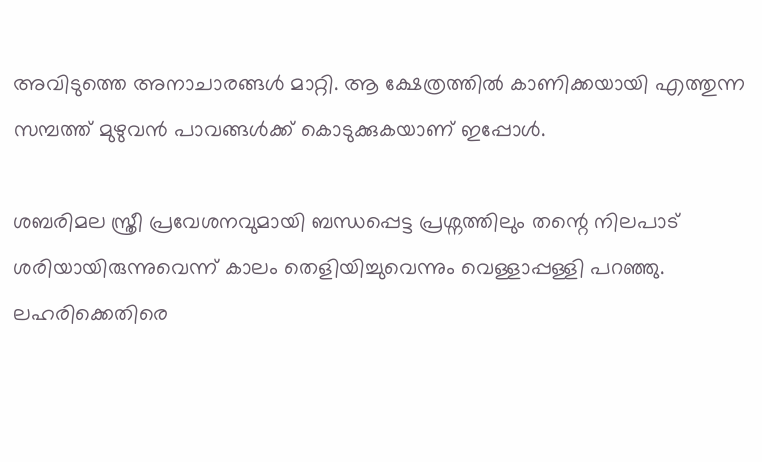അവിടുത്തെ അനാചാരങ്ങള്‍ മാറ്റി. ആ ക്ഷേത്രത്തില്‍ കാണിക്കയായി എത്തുന്ന സമ്പത്ത് മുഴുവന്‍ പാവങ്ങള്‍ക്ക് കൊടുക്കുകയാണ് ഇപ്പോള്‍.

ശബരിമല സ്ത്രീ പ്രവേശനവുമായി ബന്ധപ്പെട്ട പ്രശ്നത്തിലും തന്റെ നിലപാട് ശരിയായിരുന്നുവെന്ന് കാലം തെളിയിച്ചുവെന്നും വെള്ളാപ്പള്ളി പറഞ്ഞു. ലഹരിക്കെതിരെ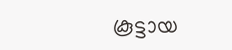കൂട്ടായ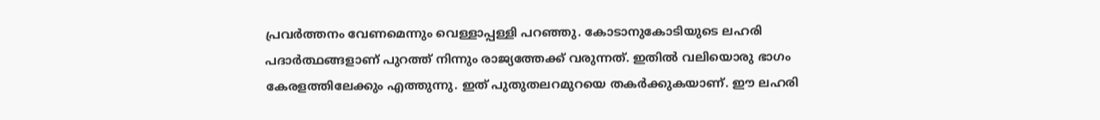പ്രവര്‍ത്തനം വേണമെന്നും വെള്ളാപ്പള്ളി പറഞ്ഞു. കോടാനുകോടിയുടെ ലഹരി പദാര്‍ത്ഥങ്ങളാണ് പുറത്ത് നിന്നും രാജ്യത്തേക്ക് വരുന്നത്. ഇതില്‍ വലിയൊരു ഭാഗം കേരളത്തിലേക്കും എത്തുന്നു. ഇത് പുതുതലറമുറയെ തകര്‍ക്കുകയാണ്. ഈ ലഹരി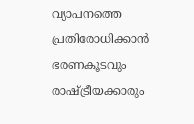വ്യാപനത്തെ പ്രതിരോധിക്കാന്‍ ഭരണകൂടവും രാഷ്ട്രീയക്കാരും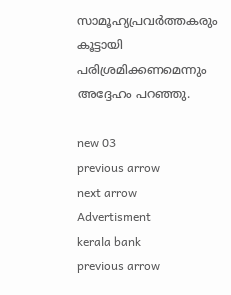സാമൂഹ്യപ്രവര്‍ത്തകരും കൂട്ടായി പരിശ്രമിക്കണമെന്നും അദ്ദേഹം പറഞ്ഞു.

new 03
previous arrow
next arrow
Advertisment
kerala bank
previous arrow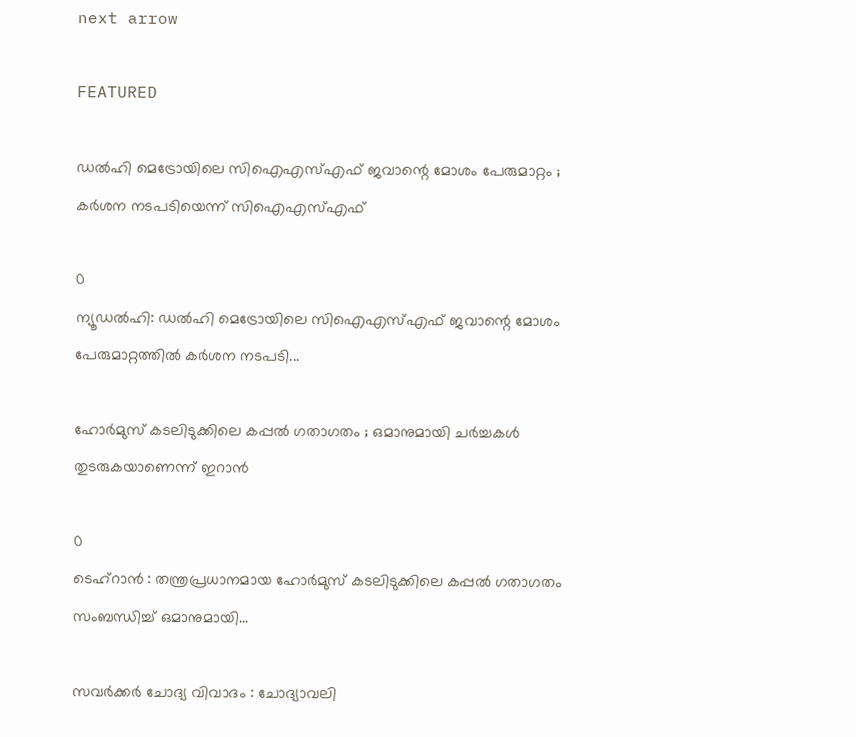next arrow

FEATURED

ഡൽഹി മെട്രോയിലെ സിഐഎസ്എഫ് ജവാന്റെ മോശം പേരുമാറ്റം ; കർശന നടപടിയെന്ന് സിഐഎസ്എഫ്

0
ന്യൂഡൽഹി: ഡൽഹി മെട്രോയിലെ സിഐഎസ്എഫ് ജവാന്റെ മോശം പേരുമാറ്റത്തിൽ കർശന നടപടി...

ഹോർമുസ് കടലിടുക്കിലെ കപ്പൽ ഗതാഗതം ; ഒമാനുമായി ചർച്ചകൾ തുടരുകയാണെന്ന് ഇറാൻ

0
ടെഹ്റാൻ : തന്ത്രപ്രധാനമായ ഹോർമുസ് കടലിടുക്കിലെ കപ്പൽ ഗതാഗതം സംബന്ധിച്ച് ഒമാനുമായി...

സവർക്കർ ചോദ്യ വിവാദം : ചോദ്യാവലി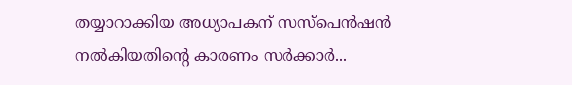തയ്യാറാക്കിയ അധ്യാപകന് സസ്പെൻഷൻ നൽകിയതിന്റെ കാരണം സർക്കാർ...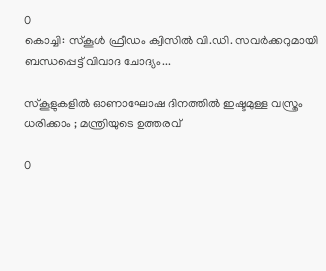0
കൊച്ചി: സ്കൂൾ ഫ്രീഡം ക്വിസിൽ വി.ഡി. സവർക്കറുമായി ബന്ധപ്പെട്ട് വിവാദ ചോദ്യം...

സ്‌കൂളുകളിൽ ഓണാഘോഷ ദിനത്തിൽ ഇഷ്ടമുള്ള വസ്ത്രം ധരിക്കാം ; മന്ത്രിയുടെ ഉത്തരവ്

0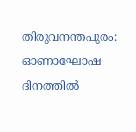തിരുവനന്തപുരം: ഓണാഘോഷ ദിനത്തിൽ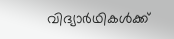വിദ്യാർഥികൾക്ക്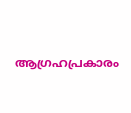ആഗ്രഹപ്രകാരം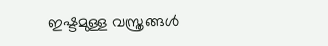ഇഷ്ടമുള്ള വസ്ത്രങ്ങൾ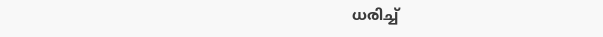ധരിച്ച്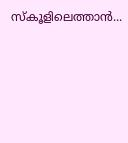സ്കൂളിലെത്താൻ...